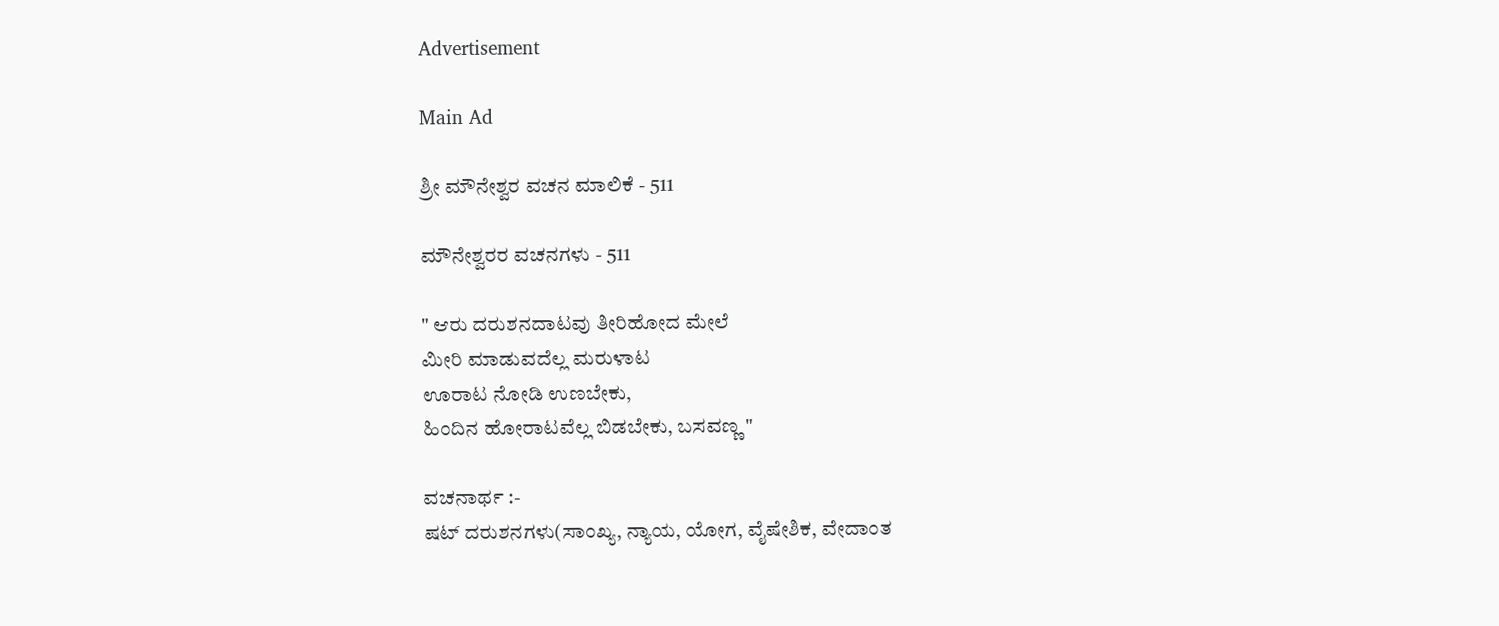Advertisement

Main Ad

ಶ್ರೀ ಮೌನೇಶ್ವರ ವಚನ ಮಾಲಿಕೆ - 511

ಮೌನೇಶ್ವರರ ವಚನಗಳು - 511

" ಆರು ದರುಶನದಾಟವು ತೀರಿಹೋದ ಮೇಲೆ
ಮೀರಿ ಮಾಡುವದೆಲ್ಲ ಮರುಳಾಟ
ಊರಾಟ ನೋಡಿ ಉಣಬೇಕು,
ಹಿಂದಿನ ಹೋರಾಟವೆಲ್ಲ ಬಿಡಬೇಕು, ಬಸವಣ್ಣ "

ವಚನಾರ್ಥ :-
ಷಟ್ ದರುಶನಗಳು(ಸಾಂಖ್ಯ, ನ್ಯಾಯ, ಯೋಗ, ವೈಷೇಶಿಕ, ವೇದಾಂತ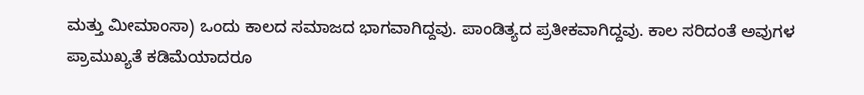ಮತ್ತು ಮೀಮಾಂಸಾ) ಒಂದು ಕಾಲದ ಸಮಾಜದ ಭಾಗವಾಗಿದ್ದವು. ಪಾಂಡಿತ್ಯದ ಪ್ರತೀಕವಾಗಿದ್ದವು. ಕಾಲ ಸರಿದಂತೆ ಅವುಗಳ ಪ್ರಾಮುಖ್ಯತೆ ಕಡಿಮೆಯಾದರೂ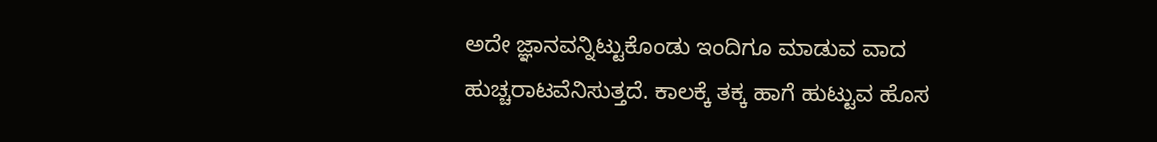ಅದೇ ಜ್ಞಾನವನ್ನಿಟ್ಟುಕೊಂಡು ಇಂದಿಗೂ ಮಾಡುವ ವಾದ ಹುಚ್ಚರಾಟವೆನಿಸುತ್ತದೆ. ಕಾಲಕ್ಕೆ ತಕ್ಕ ಹಾಗೆ ಹುಟ್ಟುವ ಹೊಸ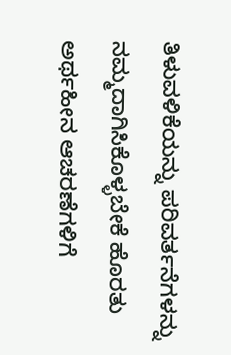ತಿಳುವಳಿಕೆಯನ್ನು ಪರಿವರ್ತನೆಗಳನ್ನು ನಮ್ಮದಾಗಿಸಿಕೊಳ್ಳಬೇಕೆ ಹೊರತು ಅರ್ಥಹೀನ ಆಚರಣೆಗಳಿಗೆ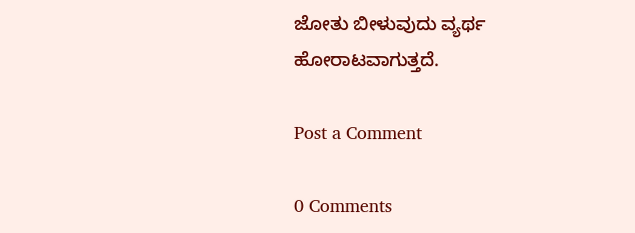ಜೋತು ಬೀಳುವುದು ವ್ಯರ್ಥ ಹೋರಾಟವಾಗುತ್ತದೆ.

Post a Comment

0 Comments